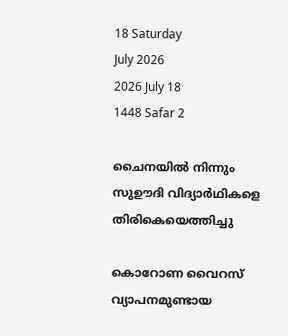18 Saturday
July 2026
2026 July 18
1448 Safar 2

ചൈനയില്‍ നിന്നും സുഊദി വിദ്യാര്‍ഥികളെ തിരികെയെത്തിച്ചു

കൊറോണ വൈറസ് വ്യാപനമുണ്ടായ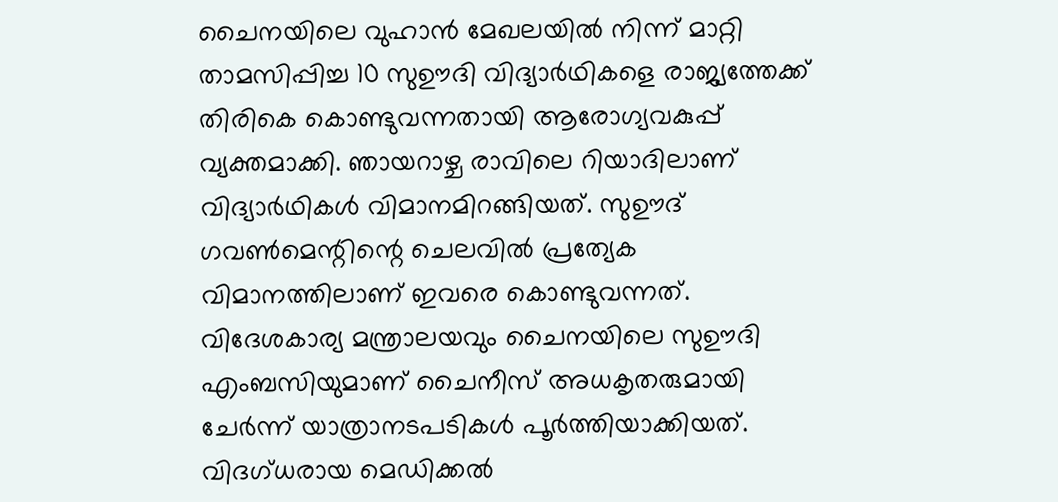ചൈനയിലെ വുഹാന്‍ മേഖലയില്‍ നിന്ന് മാറ്റി താമസിപ്പിച്ച 10 സുഊദി വിദ്യാര്‍ഥികളെ രാജ്യത്തേക്ക് തിരികെ കൊണ്ടുവന്നതായി ആരോഗ്യവകുപ്പ് വ്യക്തമാക്കി. ഞായറാഴ്ച രാവിലെ റിയാദിലാണ് വിദ്യാര്‍ഥികള്‍ വിമാനമിറങ്ങിയത്. സുഊദ് ഗവണ്‍മെന്റിന്റെ ചെലവില്‍ പ്രത്യേക വിമാനത്തിലാണ് ഇവരെ കൊണ്ടുവന്നത്. വിദേശകാര്യ മന്ത്രാലയവും ചൈനയിലെ സുഊദി എംബസിയുമാണ് ചൈനീസ് അധകൃതരുമായി ചേര്‍ന്ന് യാത്രാനടപടികള്‍ പൂര്‍ത്തിയാക്കിയത്. വിദഗ്ധരായ മെഡിക്കല്‍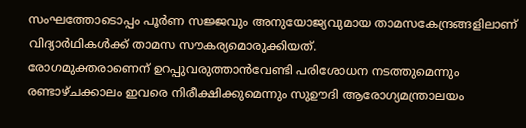സംഘത്തോടൊപ്പം പൂര്‍ണ സജ്ജവും അനുയോജ്യവുമായ താമസകേന്ദ്രങ്ങളിലാണ് വിദ്യാര്‍ഥികള്‍ക്ക് താമസ സൗകര്യമൊരുക്കിയത്.
രോഗമുക്തരാണെന് ഉറപ്പുവരുത്താന്‍വേണ്ടി പരിശോധന നടത്തുമെന്നും രണ്ടാഴ്ചക്കാലം ഇവരെ നിരീക്ഷിക്കുമെന്നും സുഊദി ആരോഗ്യമന്ത്രാലയം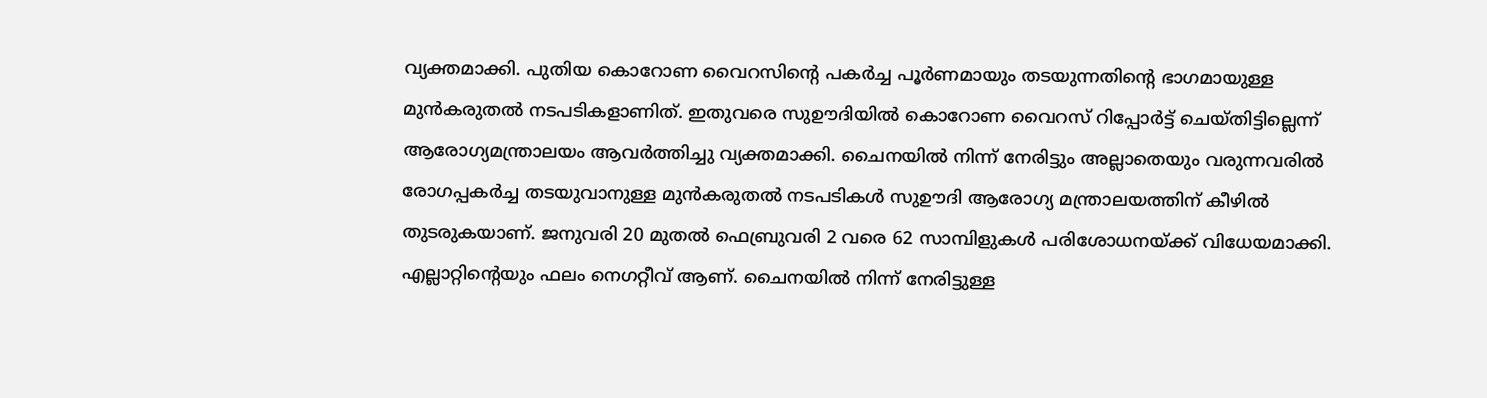വ്യക്തമാക്കി. പുതിയ കൊറോണ വൈറസിന്റെ പകര്‍ച്ച പൂര്‍ണമായും തടയുന്നതിന്റെ ഭാഗമായുള്ള മുന്‍കരുതല്‍ നടപടികളാണിത്. ഇതുവരെ സുഊദിയില്‍ കൊറോണ വൈറസ് റിപ്പോര്‍ട്ട് ചെയ്തിട്ടില്ലെന്ന് ആരോഗ്യമന്ത്രാലയം ആവര്‍ത്തിച്ചു വ്യക്തമാക്കി. ചൈനയില്‍ നിന്ന് നേരിട്ടും അല്ലാതെയും വരുന്നവരില്‍ രോഗപ്പകര്‍ച്ച തടയുവാനുള്ള മുന്‍കരുതല്‍ നടപടികള്‍ സുഊദി ആരോഗ്യ മന്ത്രാലയത്തിന് കീഴില്‍ തുടരുകയാണ്. ജനുവരി 20 മുതല്‍ ഫെബ്രുവരി 2 വരെ 62 സാമ്പിളുകള്‍ പരിശോധനയ്ക്ക് വിധേയമാക്കി. എല്ലാറ്റിന്റെയും ഫലം നെഗറ്റീവ് ആണ്. ചൈനയില്‍ നിന്ന് നേരിട്ടുള്ള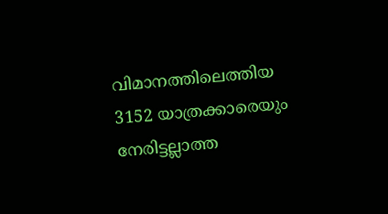വിമാനത്തിലെത്തിയ 3152 യാത്രക്കാരെയും നേരിട്ടല്ലാത്ത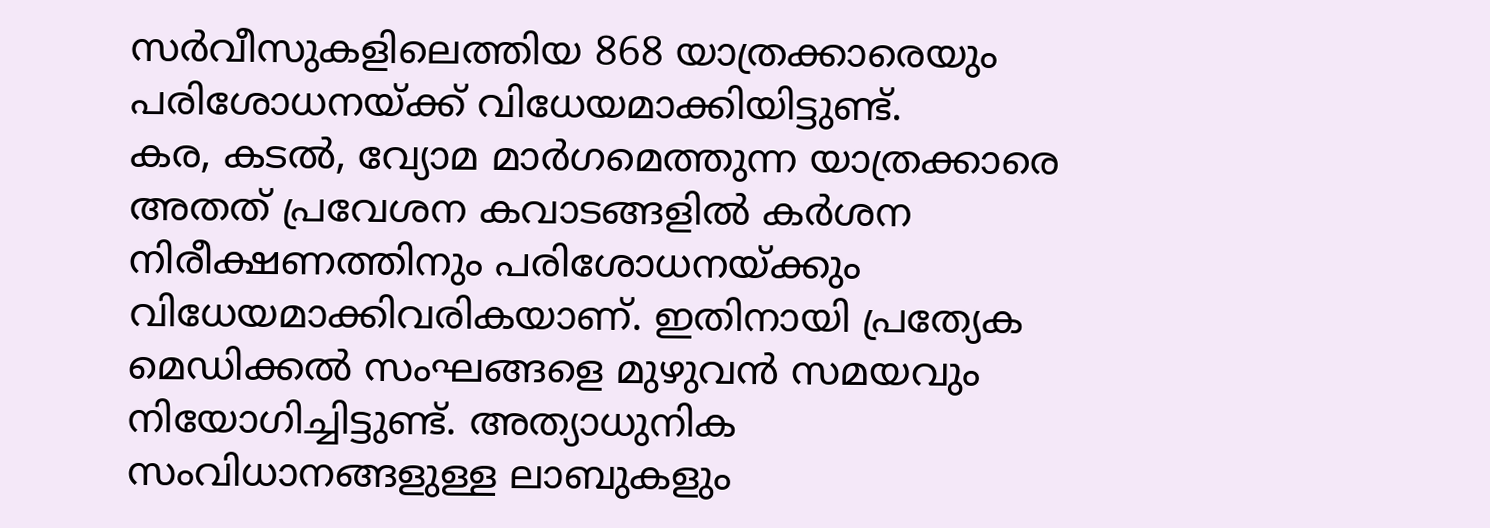സര്‍വീസുകളിലെത്തിയ 868 യാത്രക്കാരെയും പരിശോധനയ്ക്ക് വിധേയമാക്കിയിട്ടുണ്ട്.
കര, കടല്‍, വ്യോമ മാര്‍ഗമെത്തുന്ന യാത്രക്കാരെ അതത് പ്രവേശന കവാടങ്ങളില്‍ കര്‍ശന നിരീക്ഷണത്തിനും പരിശോധനയ്ക്കും വിധേയമാക്കിവരികയാണ്. ഇതിനായി പ്രത്യേക മെഡിക്കല്‍ സംഘങ്ങളെ മുഴുവന്‍ സമയവും നിയോഗിച്ചിട്ടുണ്ട്. അത്യാധുനിക സംവിധാനങ്ങളുള്ള ലാബുകളും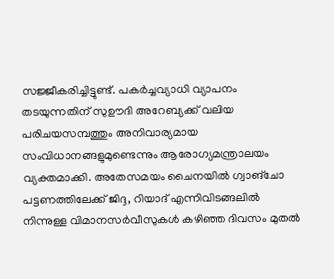സജ്ജീകരിച്ചിട്ടുണ്ട്. പകര്‍ച്ചവ്യാധി വ്യാപനം തടയുന്നതിന് സുഊദി അറേബ്യക്ക് വലിയ പരിചയസമ്പത്തും അനിവാര്യമായ സംവിധാനങ്ങളുമുണ്ടെന്നും ആരോഗ്യമന്ത്രാലയം വ്യക്തമാക്കി. അതേസമയം ചൈനയില്‍ ഗ്വാങ്‌ചോ പട്ടണത്തിലേക്ക് ജിദ്ദ, റിയാദ് എന്നിവിടങ്ങലില്‍ നിന്നുള്ള വിമാനസര്‍വീസുകള്‍ കഴിഞ്ഞ ദിവസം മുതല്‍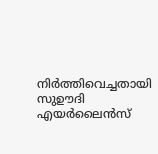നിര്‍ത്തിവെച്ചതായി സുഊദി എയര്‍ലൈന്‍സ്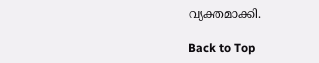വ്യക്തമാക്കി.

Back to Top